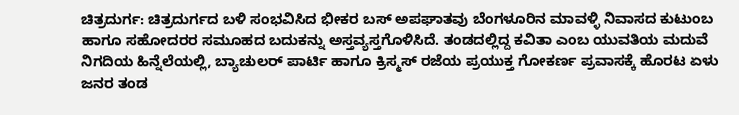ಚಿತ್ರದುರ್ಗ: ಚಿತ್ರದುರ್ಗದ ಬಳಿ ಸಂಭವಿಸಿದ ಭೀಕರ ಬಸ್ ಅಪಘಾತವು ಬೆಂಗಳೂರಿನ ಮಾವಳ್ಳಿ ನಿವಾಸದ ಕುಟುಂಬ ಹಾಗೂ ಸಹೋದರರ ಸಮೂಹದ ಬದುಕನ್ನು ಅಸ್ತವ್ಯಸ್ತಗೊಳಿಸಿದೆ. ತಂಡದಲ್ಲಿದ್ದ ಕವಿತಾ ಎಂಬ ಯುವತಿಯ ಮದುವೆ ನಿಗದಿಯ ಹಿನ್ನೆಲೆಯಲ್ಲಿ, ಬ್ಯಾಚುಲರ್ ಪಾರ್ಟಿ ಹಾಗೂ ಕ್ರಿಸ್ಮಸ್ ರಜೆಯ ಪ್ರಯುಕ್ತ ಗೋಕರ್ಣ ಪ್ರವಾಸಕ್ಕೆ ಹೊರಟ ಏಳು ಜನರ ತಂಡ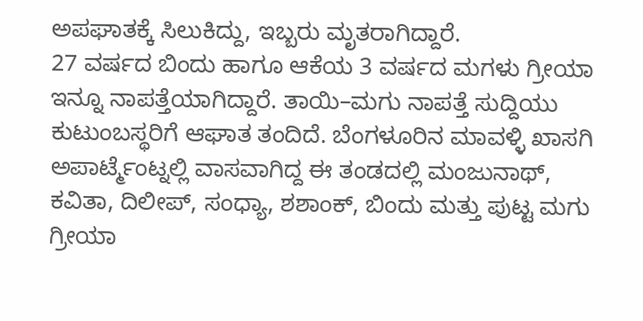ಅಪಘಾತಕ್ಕೆ ಸಿಲುಕಿದ್ದು, ಇಬ್ಬರು ಮೃತರಾಗಿದ್ದಾರೆ.
27 ವರ್ಷದ ಬಿಂದು ಹಾಗೂ ಆಕೆಯ 3 ವರ್ಷದ ಮಗಳು ಗ್ರೀಯಾ ಇನ್ನೂ ನಾಪತ್ತೆಯಾಗಿದ್ದಾರೆ. ತಾಯಿ–ಮಗು ನಾಪತ್ತೆ ಸುದ್ದಿಯು ಕುಟುಂಬಸ್ಥರಿಗೆ ಆಘಾತ ತಂದಿದೆ. ಬೆಂಗಳೂರಿನ ಮಾವಳ್ಳಿ ಖಾಸಗಿ ಅಪಾರ್ಟ್ಮೆಂಟ್ನಲ್ಲಿ ವಾಸವಾಗಿದ್ದ ಈ ತಂಡದಲ್ಲಿ ಮಂಜುನಾಥ್, ಕವಿತಾ, ದಿಲೀಪ್, ಸಂಧ್ಯಾ, ಶಶಾಂಕ್, ಬಿಂದು ಮತ್ತು ಪುಟ್ಟ ಮಗು ಗ್ರೀಯಾ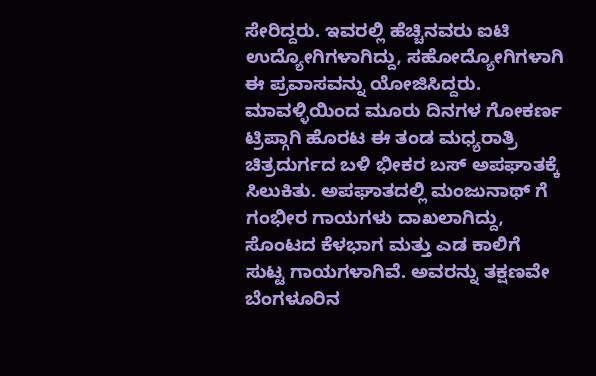ಸೇರಿದ್ದರು. ಇವರಲ್ಲಿ ಹೆಚ್ಚಿನವರು ಐಟಿ ಉದ್ಯೋಗಿಗಳಾಗಿದ್ದು, ಸಹೋದ್ಯೋಗಿಗಳಾಗಿ ಈ ಪ್ರವಾಸವನ್ನು ಯೋಜಿಸಿದ್ದರು.
ಮಾವಳ್ಳಿಯಿಂದ ಮೂರು ದಿನಗಳ ಗೋಕರ್ಣ ಟ್ರಿಪ್ಗಾಗಿ ಹೊರಟ ಈ ತಂಡ ಮಧ್ಯರಾತ್ರಿ ಚಿತ್ರದುರ್ಗದ ಬಳಿ ಭೀಕರ ಬಸ್ ಅಪಘಾತಕ್ಕೆ ಸಿಲುಕಿತು. ಅಪಘಾತದಲ್ಲಿ ಮಂಜುನಾಥ್ ಗೆ ಗಂಭೀರ ಗಾಯಗಳು ದಾಖಲಾಗಿದ್ದು, ಸೊಂಟದ ಕೆಳಭಾಗ ಮತ್ತು ಎಡ ಕಾಲಿಗೆ ಸುಟ್ಟ ಗಾಯಗಳಾಗಿವೆ. ಅವರನ್ನು ತಕ್ಷಣವೇ ಬೆಂಗಳೂರಿನ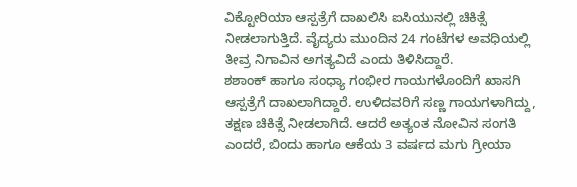ವಿಕ್ಟೋರಿಯಾ ಆಸ್ಪತ್ರೆಗೆ ದಾಖಲಿಸಿ ಐಸಿಯುನಲ್ಲಿ ಚಿಕಿತ್ಸೆ ನೀಡಲಾಗುತ್ತಿದೆ. ವೈದ್ಯರು ಮುಂದಿನ 24 ಗಂಟೆಗಳ ಅವಧಿಯಲ್ಲಿ ತೀವ್ರ ನಿಗಾವಿನ ಅಗತ್ಯವಿದೆ ಎಂದು ತಿಳಿಸಿದ್ದಾರೆ.
ಶಶಾಂಕ್ ಹಾಗೂ ಸಂಧ್ಯಾ ಗಂಭೀರ ಗಾಯಗಳೊಂದಿಗೆ ಖಾಸಗಿ ಆಸ್ಪತ್ರೆಗೆ ದಾಖಲಾಗಿದ್ದಾರೆ. ಉಳಿದವರಿಗೆ ಸಣ್ಣ ಗಾಯಗಳಾಗಿದ್ದು, ತಕ್ಷಣ ಚಿಕಿತ್ಸೆ ನೀಡಲಾಗಿದೆ. ಆದರೆ ಅತ್ಯಂತ ನೋವಿನ ಸಂಗತಿ ಎಂದರೆ, ಬಿಂದು ಹಾಗೂ ಆಕೆಯ 3 ವರ್ಷದ ಮಗು ಗ್ರೀಯಾ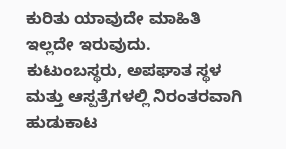ಕುರಿತು ಯಾವುದೇ ಮಾಹಿತಿ ಇಲ್ಲದೇ ಇರುವುದು. ಕುಟುಂಬಸ್ಥರು, ಅಪಘಾತ ಸ್ಥಳ ಮತ್ತು ಆಸ್ಪತ್ರೆಗಳಲ್ಲಿ ನಿರಂತರವಾಗಿ ಹುಡುಕಾಟ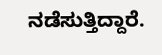ನಡೆಸುತ್ತಿದ್ದಾರೆ.